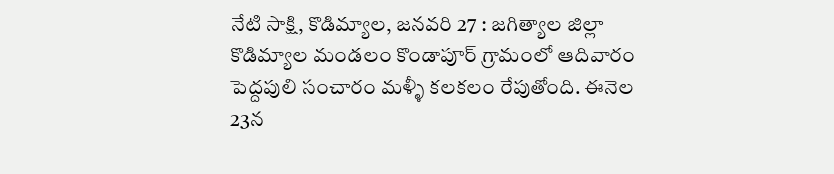నేటి సాక్షి, కొడిమ్యాల, జనవరి 27 : జగిత్యాల జిల్లా కొడిమ్యాల మండలం కొండాపూర్ గ్రామంలో ఆదివారం పెద్దపులి సంచారం మళ్ళీ కలకలం రేపుతోంది. ఈనెల 23న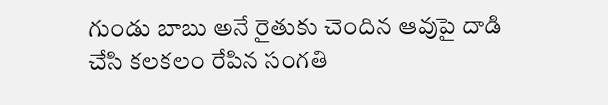గుండు బాబు అనే రైతుకు చెందిన ఆవుపై దాడి చేసి కలకలం రేపిన సంగతి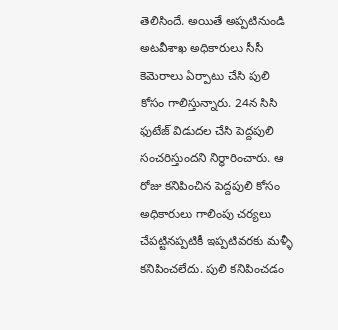తెలిసిందే. అయితే అప్పటినుండి అటవీశాఖ అధికారులు సీసీ కెమెరాలు ఏర్పాటు చేసి పులి కోసం గాలిస్తున్నారు. 24న సిసి ఫుటేజ్ విడుదల చేసి పెద్దపులి సంచరిస్తుందని నిర్ధారించారు. ఆ రోజు కనిపించిన పెద్దపులి కోసం అధికారులు గాలింపు చర్యలు చేపట్టినప్పటికీ ఇప్పటివరకు మళ్ళీ కనిపించలేదు. పులి కనిపించడం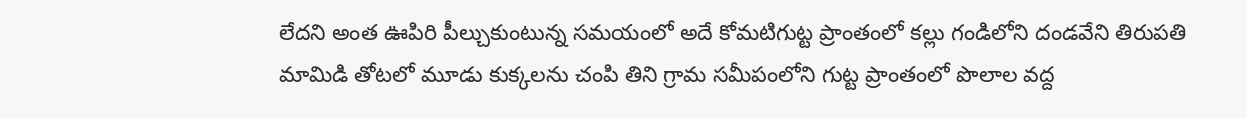లేదని అంత ఊపిరి పీల్చుకుంటున్న సమయంలో అదే కోమటిగుట్ట ప్రాంతంలో కల్లు గండిలోని దండవేని తిరుపతి మామిడి తోటలో మూడు కుక్కలను చంపి తిని గ్రామ సమీపంలోని గుట్ట ప్రాంతంలో పొలాల వద్ద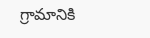గ్రామానికి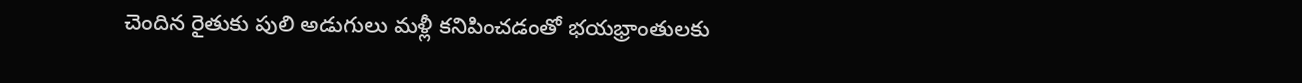చెందిన రైతుకు పులి అడుగులు మళ్లీ కనిపించడంతో భయభ్రాంతులకు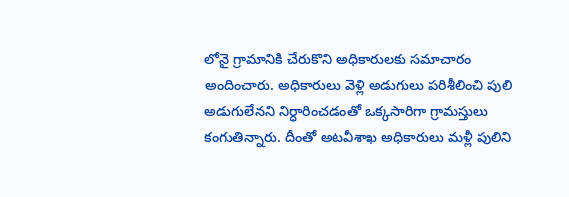లోనై గ్రామానికి చేరుకొని అధికారులకు సమాచారం అందించారు. అధికారులు వెళ్లి అడుగులు పరిశీలించి పులి అడుగులేనని నిర్ధారించడంతో ఒక్కసారిగా గ్రామస్తులు కంగుతిన్నారు. దీంతో అటవీశాఖ అధికారులు మళ్లీ పులిని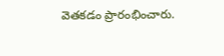వెతకడం ప్రారంభించారు.